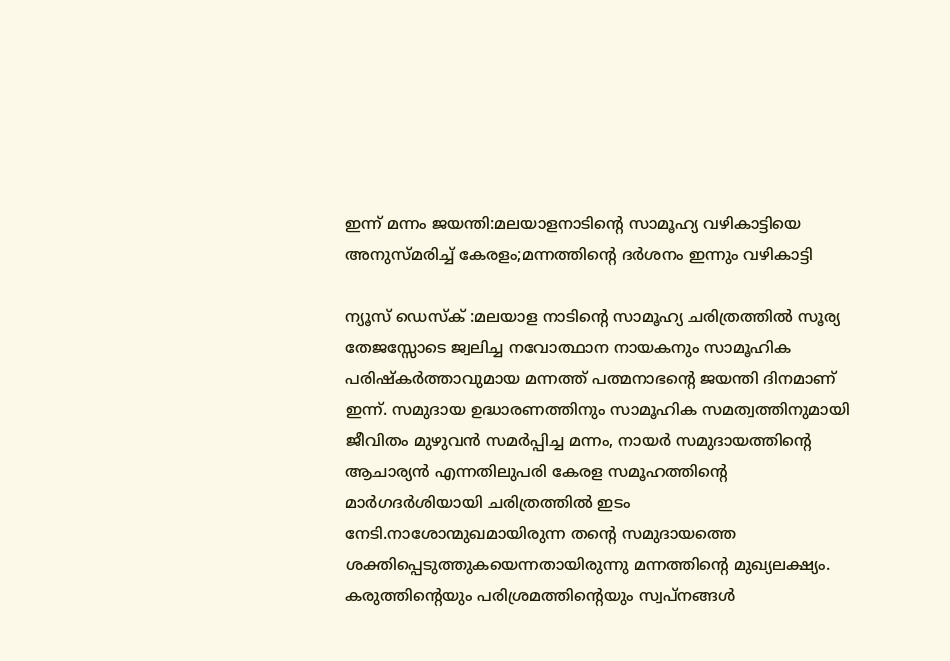ഇന്ന് മന്നം ജയന്തി:മലയാളനാടിന്റെ സാമൂഹ്യ വഴികാട്ടിയെ അനുസ്മരിച്ച് കേരളം;മന്നത്തിന്റെ ദർശനം ഇന്നും വഴികാട്ടി

ന്യൂസ്‌ ഡെസ്ക് :മലയാള നാടിന്റെ സാമൂഹ്യ ചരിത്രത്തിൽ സൂര്യ തേജസ്സോടെ ജ്വലിച്ച നവോത്ഥാന നായകനും സാമൂഹിക പരിഷ്‌കർത്താവുമായ മന്നത്ത് പത്മനാഭന്റെ ജയന്തി ദിനമാണ് ഇന്ന്. സമുദായ ഉദ്ധാരണത്തിനും സാമൂഹിക സമത്വത്തിനുമായി ജീവിതം മുഴുവൻ സമർപ്പിച്ച മന്നം, നായർ സമുദായത്തിന്റെ ആചാര്യൻ എന്നതിലുപരി കേരള സമൂഹത്തിന്റെ മാർഗദർശിയായി ചരിത്രത്തിൽ ഇടം നേടി.നാശോന്മുഖമായിരുന്ന തന്റെ സമുദായത്തെ ശക്തിപ്പെടുത്തുകയെന്നതായിരുന്നു മന്നത്തിന്റെ മുഖ്യലക്ഷ്യം. കരുത്തിന്റെയും പരിശ്രമത്തിന്റെയും സ്വപ്നങ്ങൾ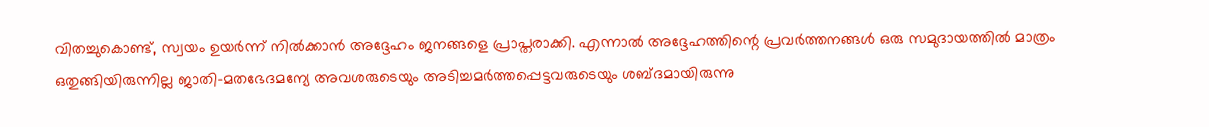വിതച്ചുകൊണ്ട്, സ്വയം ഉയർന്ന് നിൽക്കാൻ അദ്ദേഹം ജനങ്ങളെ പ്രാപ്തരാക്കി. എന്നാൽ അദ്ദേഹത്തിന്റെ പ്രവർത്തനങ്ങൾ ഒരു സമുദായത്തിൽ മാത്രം ഒതുങ്ങിയിരുന്നില്ല ജാതി–മതഭേദമന്യേ അവശരുടെയും അടിച്ചമർത്തപ്പെട്ടവരുടെയും ശബ്ദമായിരുന്നു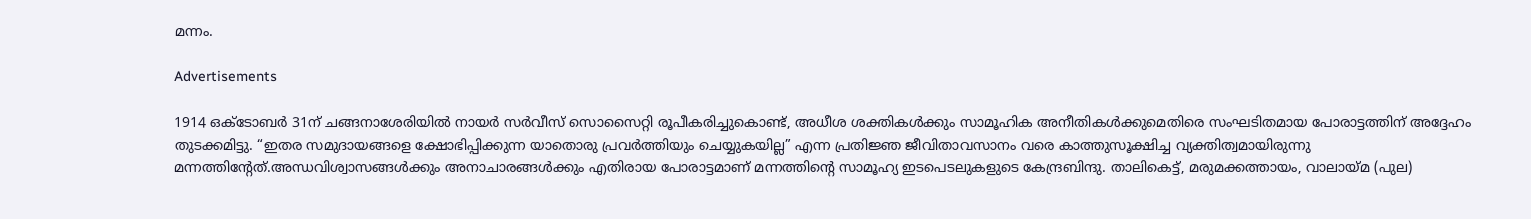മന്നം.

Advertisements

1914 ഒക്‌ടോബർ 31ന് ചങ്ങനാശേരിയിൽ നായർ സർവീസ് സൊസൈറ്റി രൂപീകരിച്ചുകൊണ്ട്, അധീശ ശക്തികൾക്കും സാമൂഹിക അനീതികൾക്കുമെതിരെ സംഘടിതമായ പോരാട്ടത്തിന് അദ്ദേഹം തുടക്കമിട്ടു. “ഇതര സമുദായങ്ങളെ ക്ഷോഭിപ്പിക്കുന്ന യാതൊരു പ്രവർത്തിയും ചെയ്യുകയില്ല” എന്ന പ്രതിജ്ഞ ജീവിതാവസാനം വരെ കാത്തുസൂക്ഷിച്ച വ്യക്തിത്വമായിരുന്നു മന്നത്തിന്റേത്.അന്ധവിശ്വാസങ്ങൾക്കും അനാചാരങ്ങൾക്കും എതിരായ പോരാട്ടമാണ് മന്നത്തിന്റെ സാമൂഹ്യ ഇടപെടലുകളുടെ കേന്ദ്രബിന്ദു. താലികെട്ട്, മരുമക്കത്തായം, വാലായ്‌മ (പുല)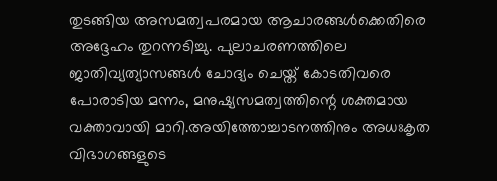തുടങ്ങിയ അസമത്വപരമായ ആചാരങ്ങൾക്കെതിരെ അദ്ദേഹം തുറന്നടിച്ചു. പുലാചരണത്തിലെ ജാതിവ്യത്യാസങ്ങൾ ചോദ്യം ചെയ്ത് കോടതിവരെ പോരാടിയ മന്നം, മനുഷ്യസമത്വത്തിന്റെ ശക്തമായ വക്താവായി മാറി.അയിത്തോച്ചാടനത്തിനും അധഃകൃത വിഭാഗങ്ങളുടെ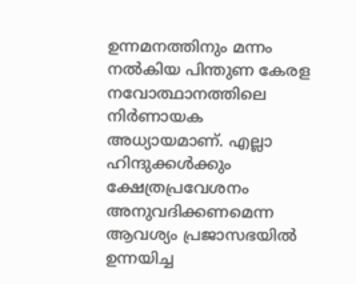ഉന്നമനത്തിനും മന്നം നൽകിയ പിന്തുണ കേരള നവോത്ഥാനത്തിലെ നിർണായക അധ്യായമാണ്. എല്ലാ ഹിന്ദുക്കൾക്കും ക്ഷേത്രപ്രവേശനം അനുവദിക്കണമെന്ന ആവശ്യം പ്രജാസഭയിൽ ഉന്നയിച്ച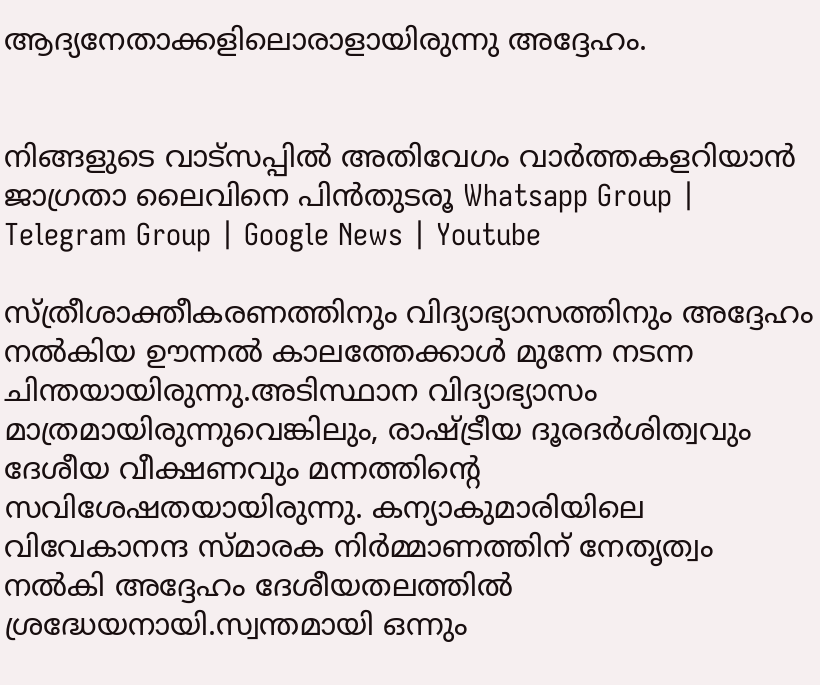ആദ്യനേതാക്കളിലൊരാളായിരുന്നു അദ്ദേഹം.


നിങ്ങളുടെ വാട്സപ്പിൽ അതിവേഗം വാർത്തകളറിയാൻ ജാഗ്രതാ ലൈവിനെ പിൻതുടരൂ Whatsapp Group | Telegram Group | Google News | Youtube

സ്ത്രീശാക്തീകരണത്തിനും വിദ്യാഭ്യാസത്തിനും അദ്ദേഹം നൽകിയ ഊന്നൽ കാലത്തേക്കാൾ മുന്നേ നടന്ന ചിന്തയായിരുന്നു.അടിസ്ഥാന വിദ്യാഭ്യാസം മാത്രമായിരുന്നുവെങ്കിലും, രാഷ്ട്രീയ ദൂരദർശിത്വവും ദേശീയ വീക്ഷണവും മന്നത്തിന്റെ സവിശേഷതയായിരുന്നു. കന്യാകുമാരിയിലെ വിവേകാനന്ദ സ്മാരക നിർമ്മാണത്തിന് നേതൃത്വം നൽകി അദ്ദേഹം ദേശീയതലത്തിൽ ശ്രദ്ധേയനായി.സ്വന്തമായി ഒന്നും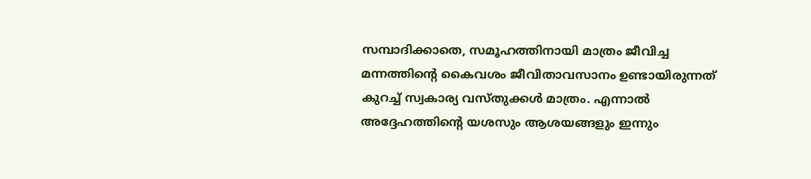സമ്പാദിക്കാതെ, സമൂഹത്തിനായി മാത്രം ജീവിച്ച മന്നത്തിന്റെ കൈവശം ജീവിതാവസാനം ഉണ്ടായിരുന്നത് കുറച്ച് സ്വകാര്യ വസ്തുക്കൾ മാത്രം. എന്നാൽ അദ്ദേഹത്തിന്റെ യശസും ആശയങ്ങളും ഇന്നും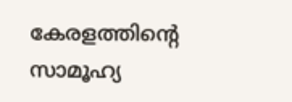കേരളത്തിന്റെ സാമൂഹ്യ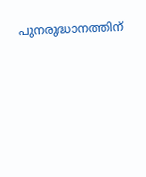പുനരുദ്ധാനത്തിന്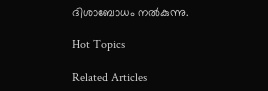ദിശാബോധം നൽകുന്നു.

Hot Topics

Related Articles